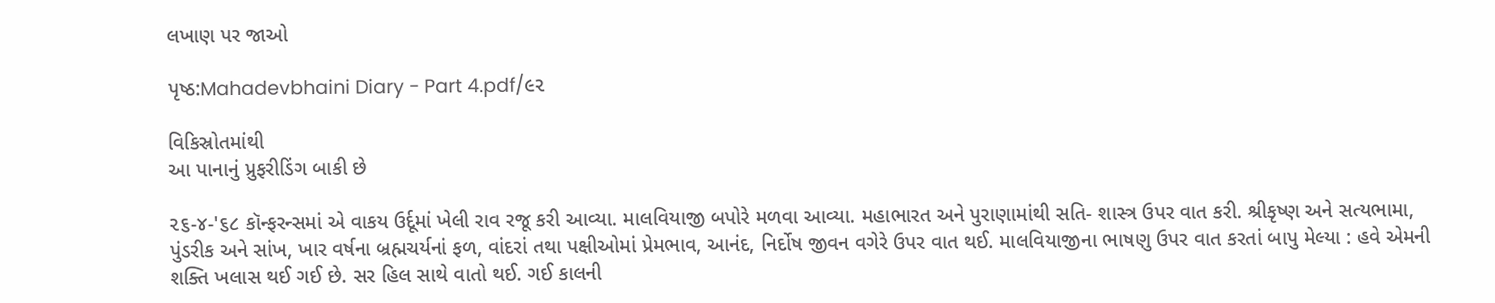લખાણ પર જાઓ

પૃષ્ઠ:Mahadevbhaini Diary - Part 4.pdf/૯૨

વિકિસ્રોતમાંથી
આ પાનાનું પ્રુફરીડિંગ બાકી છે

૨૬-૪-'૬૮ કૉન્ફરન્સમાં એ વાકય ઉર્દૂમાં ખેલી રાવ રજૂ કરી આવ્યા. માલવિયાજી બપોરે મળવા આવ્યા. મહાભારત અને પુરાણામાંથી સતિ- શાસ્ત્ર ઉપર વાત કરી. શ્રીકૃષ્ણ અને સત્યભામા, પુંડરીક અને સાંખ, ખાર વર્ષના બ્રહ્મચર્યનાં ફળ, વાંદરાં તથા પક્ષીઓમાં પ્રેમભાવ, આનંદ, નિર્દોષ જીવન વગેરે ઉપર વાત થઈ. માલવિયાજીના ભાષણુ ઉપર વાત કરતાં બાપુ મેલ્યા : હવે એમની શક્તિ ખલાસ થઈ ગઈ છે. સર હિલ સાથે વાતો થઈ. ગઈ કાલની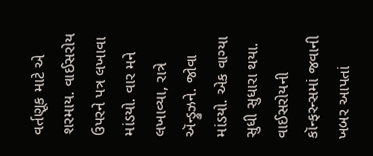વર્તણૂક માટે એ શરમાય. વાઈસરોય ઉપરને પત્ર લખાવા માંડયો. વાર મને લખાવ્યા, રાત્રે ઍન્ડ્રુઝને. જોવા માંડયો. એક વાગ્યા સુધી સુધારા થયા. વાઈસરોયની કૉન્ફરન્સમાં જવાની ખબર આપતાં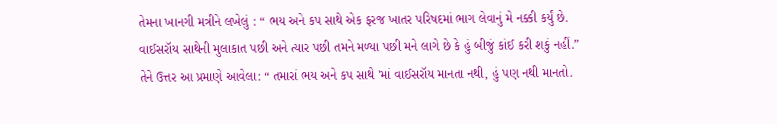તેમના ખાનગી મત્રીને લખેલું : “ ભય અને કપ સાથે એક ફરજ ખાતર પરિષદમાં ભાગ લેવાનું મે નક્કી કર્યું છે. વાઈસરૉય સાથેની મુલાકાત પછી અને ત્યાર પછી તમને મળ્યા પછી મને લાગે છે કે હું બીજું કાંઈ કરી શકું નહીં.” તેને ઉત્તર આ પ્રમાણે આવેલા: “ તમારાં ભય અને કપ સાથે 'માં વાઈસરૉય માનતા નથી, હું પણ નથી માનતો.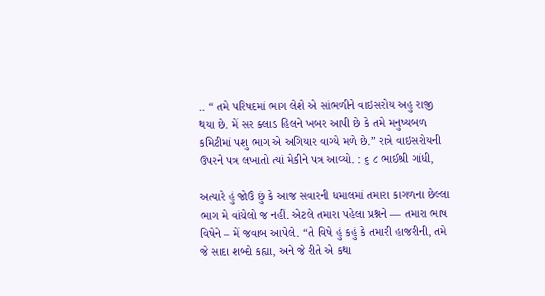.. “ તમે પરિષદમાં ભાગ લેશે એ સાંભળીને વાઇસરોય અહુ રાજી થયા છે. મેં સર ક્લાડ હિલને ખબર આપી છે કે તમે મનુષ્યબળ કમિટીમાં પશુ ભાગ એ અગિયાર વાગ્યે મળે છે.” રાત્રે વાઇસરોયની ઉપરને પત્ર લખાતો ત્યાં મેકીને પત્ર આવ્યો. : ૬ ૮ ભાઈશ્રી ગાંધી,

અત્યારે હું જોઉં છું કે આજ સવારની ધમાલમાં તમારા કાગળના છેલ્લા ભાગ મે વાંચેલો જ નહીં. એટલે તમારા પહેલા પ્રશ્નને — તમારા ભાષ વિષેને – મેં જવાબ આપેલે. “તે વિષે હું કહું કે તમારી હાજરીની, તમે જે સાદા શબ્દો કહ્યા, અને જે રીતે એ કથા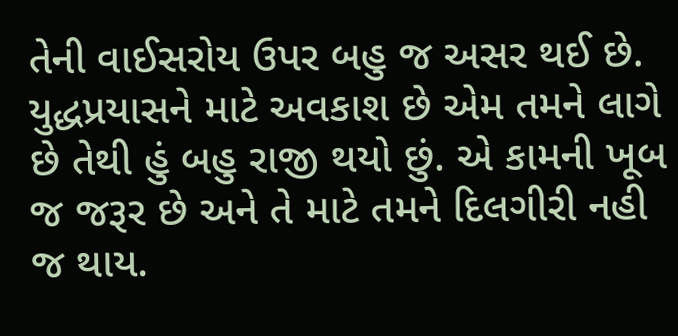તેની વાઈસરોય ઉપર બહુ જ અસર થઈ છે. યુદ્ધપ્રયાસને માટે અવકાશ છે એમ તમને લાગે છે તેથી હું બહુ રાજી થયો છું. એ કામની ખૂબ જ જરૂર છે અને તે માટે તમને દિલગીરી નહી જ થાય.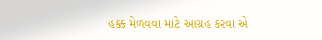હક્ક મેળવવા માટે આગ્રહ કરવા એ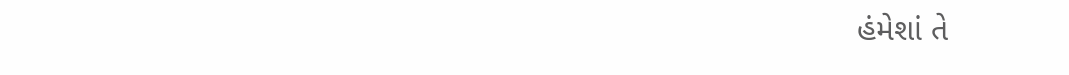હંમેશાં તે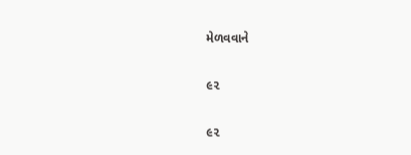મેળવવાને

૯૨

૯૨